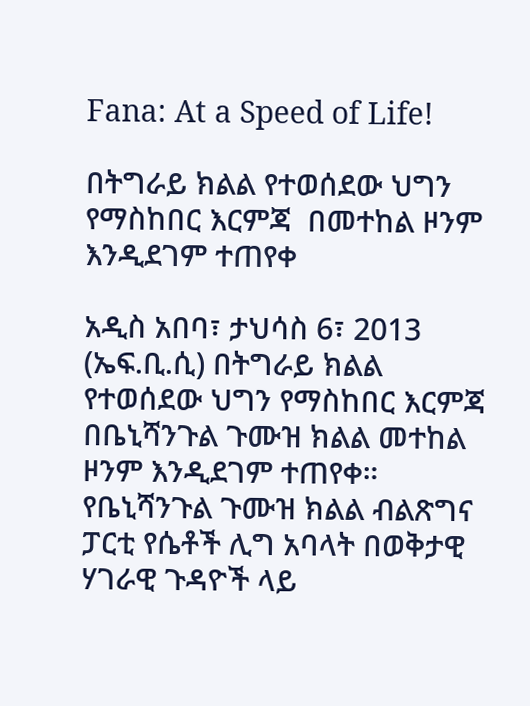Fana: At a Speed of Life!

በትግራይ ክልል የተወሰደው ህግን የማስከበር እርምጃ  በመተከል ዞንም እንዲደገም ተጠየቀ

አዲስ አበባ፣ ታህሳስ 6፣ 2013 (ኤፍ.ቢ.ሲ) በትግራይ ክልል የተወሰደው ህግን የማስከበር እርምጃ በቤኒሻንጉል ጉሙዝ ክልል መተከል ዞንም እንዲደገም ተጠየቀ። የቤኒሻንጉል ጉሙዝ ክልል ብልጽግና ፓርቲ የሴቶች ሊግ አባላት በወቅታዊ ሃገራዊ ጉዳዮች ላይ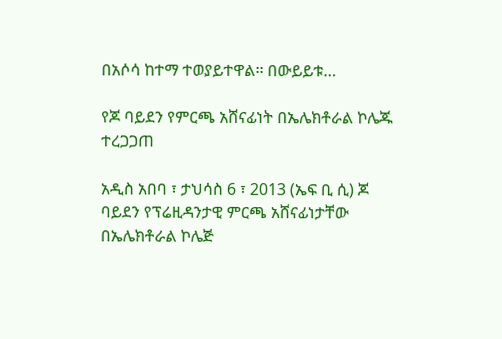በአሶሳ ከተማ ተወያይተዋል፡፡ በውይይቱ…

የጆ ባይደን የምርጫ አሸናፊነት በኤሌክቶራል ኮሌጁ ተረጋጋጠ

አዲስ አበባ ፣ ታህሳስ 6 ፣ 2013 (ኤፍ ቢ ሲ) ጆ ባይደን የፕሬዚዳንታዊ ምርጫ አሸናፊነታቸው በኤሌክቶራል ኮሌጅ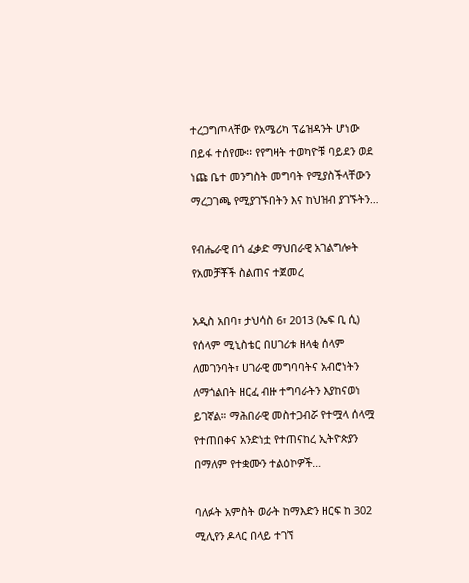ተረጋግጦላቸው የአሜሪካ ፕሬዝዳንት ሆነው በይፋ ተሰየሙ፡፡ የየግዛት ተወካዮቹ ባይደን ወደ ነጩ ቤተ መንግስት መግባት የሚያስችላቸውን ማረጋገጫ የሚያገኙበትን እና ከህዝብ ያገኙትን…

የብሔራዊ በጎ ፈቃድ ማህበራዊ አገልግሎት የአመቻቾች ስልጠና ተጀመረ

አዲስ አበባ፣ ታህሳስ 6፣ 2013 (ኤፍ ቢ ሲ) የሰላም ሚኒስቴር በሀገሪቱ ዘላቂ ሰላም ለመገንባት፣ ሀገራዊ መግባባትና አብሮነትን ለማጎልበት ዘርፈ ብዙ ተግባራትን እያከናወነ ይገኛል። ማሕበራዊ መስተጋብሯ የተሟላ ሰላሟ የተጠበቀና አንድነቷ የተጠናከረ ኢትዮጵያን በማለም የተቋሙን ተልዕኮዎች…

ባለፉት አምስት ወራት ከማእድን ዘርፍ ከ 302 ሚሊየን ዶላር በላይ ተገኘ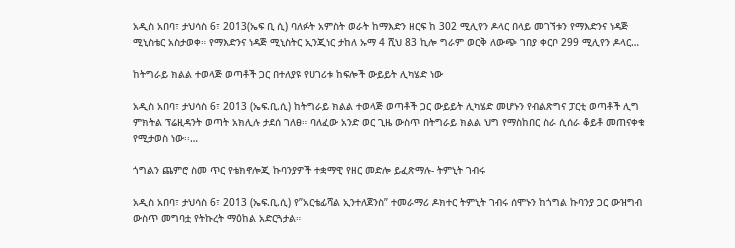አዲስ አበባ፣ ታህሳስ 6፣ 2013(ኤፍ ቢ ሲ) ባለፉት አምስት ወራት ከማእድን ዘርፍ ከ 302 ሚሊየን ዶላር በላይ መገኘቱን የማእድንና ነዳጅ ሚኒስቴር አስታወቀ። የማእድንና ነዳጅ ሚኒስትር ኢንጂነር ታከለ ኡማ 4 ሺህ 83 ኪሎ ግራም ወርቅ ለውጭ ገበያ ቀርቦ 299 ሚሊየን ዶላር…

ከትግራይ ክልል ተወላጅ ወጣቶች ጋር በተለያዩ የሀገሪቱ ከፍሎች ውይይት ሊካሄድ ነው

አዲስ አበባ፣ ታህሳስ 6፣ 2013 (ኤፍ.ቢ.ሲ) ከትግራይ ክልል ተወላጅ ወጣቶች ጋር ውይይት ሊካሄድ መሆኑን የብልጽግና ፓርቲ ወጣቶች ሊግ ምክትል ፕሬዚዳንት ወጣት አክሊሉ ታደሰ ገለፀ። ባለፈው አንድ ወር ጊዜ ውስጥ በትግራይ ክልል ህግ የማስከበር ስራ ሲሰራ ቆይቶ መጠናቀቁ የሚታወስ ነው፡፡…

ጎግልን ጨምሮ ስመ ጥር የቴክኖሎጂ ኩባንያዎች ተቋማዊ የዘር መድሎ ይፈጽማሉ- ትምኒት ገብሩ

አዲስ አበባ፣ ታህሳስ 6፣ 2013 (ኤፍ.ቢ.ሲ) የ”አርቴፊሻል ኢንተለጀንስ” ተመራማሪ ዶክተር ትምኒት ገብሩ ሰሞኑን ከጎግል ኩባንያ ጋር ውዝግብ ውስጥ መግባቷ የትኩረት ማዕከል አድርጓታል።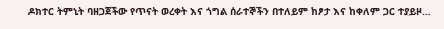ዶክተር ትምኒት ባዘጋጀችው የጥናት ወረቀት እና ጎግል ሰራተኞችን በተለይም ከፆታ እና ከቀለም ጋር ተያይዞ…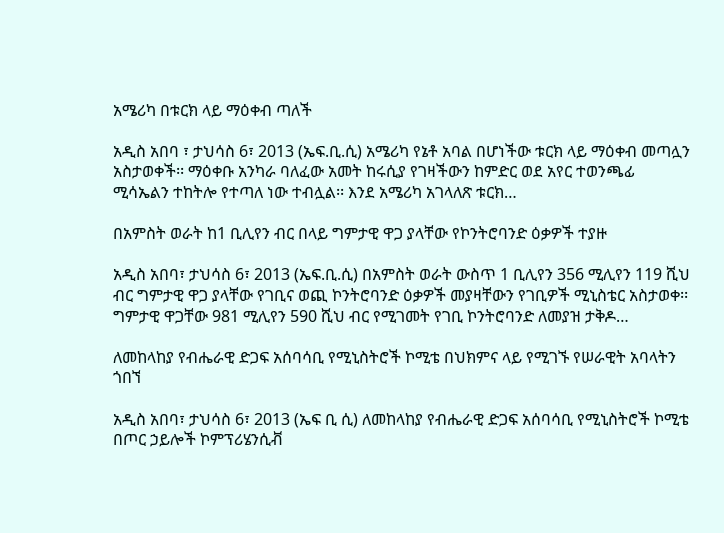አሜሪካ በቱርክ ላይ ማዕቀብ ጣለች

አዲስ አበባ ፣ ታህሳስ 6፣ 2013 (ኤፍ.ቢ.ሲ) አሜሪካ የኔቶ አባል በሆነችው ቱርክ ላይ ማዕቀብ መጣሏን አስታወቀች፡፡ ማዕቀቡ አንካራ ባለፈው አመት ከሩሲያ የገዛችውን ከምድር ወደ አየር ተወንጫፊ ሚሳኤልን ተከትሎ የተጣለ ነው ተብሏል፡፡ እንደ አሜሪካ አገላለጽ ቱርክ…

በአምስት ወራት ከ1 ቢሊየን ብር በላይ ግምታዊ ዋጋ ያላቸው የኮንትሮባንድ ዕቃዎች ተያዙ

አዲስ አበባ፣ ታህሳስ 6፣ 2013 (ኤፍ.ቢ.ሲ) በአምስት ወራት ውስጥ 1 ቢሊየን 356 ሚሊየን 119 ሺህ ብር ግምታዊ ዋጋ ያላቸው የገቢና ወጪ ኮንትሮባንድ ዕቃዎች መያዛቸውን የገቢዎች ሚኒስቴር አስታወቀ፡፡ ግምታዊ ዋጋቸው 981 ሚሊየን 590 ሺህ ብር የሚገመት የገቢ ኮንትሮባንድ ለመያዝ ታቅዶ…

ለመከላከያ የብሔራዊ ድጋፍ አሰባሳቢ የሚኒስትሮች ኮሚቴ በህክምና ላይ የሚገኙ የሠራዊት አባላትን ጎበኘ

አዲስ አበባ፣ ታህሳስ 6፣ 2013 (ኤፍ ቢ ሲ) ለመከላከያ የብሔራዊ ድጋፍ አሰባሳቢ የሚኒስትሮች ኮሚቴ በጦር ኃይሎች ኮምፕሪሄንሲቭ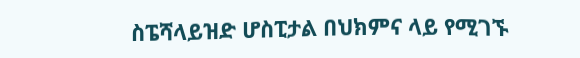ስፔሻላይዝድ ሆስፒታል በህክምና ላይ የሚገኙ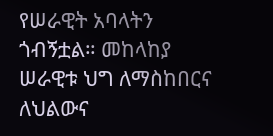የሠራዊት አባላትን ጎብኝቷል። መከላከያ ሠራዊቱ ህግ ለማስከበርና ለህልውና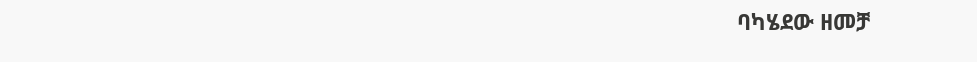ባካሄደው ዘመቻ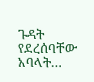ጉዳት የደረሰባቸው አባላት…